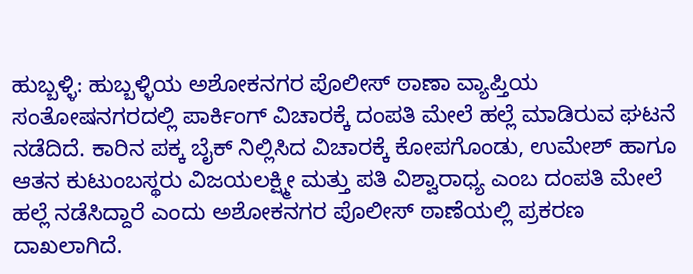ಹುಬ್ಬಳ್ಳಿ: ಹುಬ್ಬಳ್ಳಿಯ ಅಶೋಕನಗರ ಪೊಲೀಸ್ ಠಾಣಾ ವ್ಯಾಪ್ತಿಯ ಸಂತೋಷನಗರದಲ್ಲಿ ಪಾರ್ಕಿಂಗ್ ವಿಚಾರಕ್ಕೆ ದಂಪತಿ ಮೇಲೆ ಹಲ್ಲೆ ಮಾಡಿರುವ ಘಟನೆ ನಡೆದಿದೆ. ಕಾರಿನ ಪಕ್ಕ ಬೈಕ್ ನಿಲ್ಲಿಸಿದ ವಿಚಾರಕ್ಕೆ ಕೋಪಗೊಂಡು, ಉಮೇಶ್ ಹಾಗೂ ಆತನ ಕುಟುಂಬಸ್ಥರು ವಿಜಯಲಕ್ಷ್ಮೀ ಮತ್ತು ಪತಿ ವಿಶ್ವಾರಾಧ್ಯ ಎಂಬ ದಂಪತಿ ಮೇಲೆ ಹಲ್ಲೆ ನಡೆಸಿದ್ದಾರೆ ಎಂದು ಅಶೋಕನಗರ ಪೊಲೀಸ್ ಠಾಣೆಯಲ್ಲಿ ಪ್ರಕರಣ ದಾಖಲಾಗಿದೆ.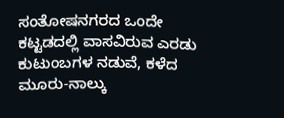ಸಂತೋಷನಗರದ ಒಂದೇ ಕಟ್ಟಡದಲ್ಲಿ ವಾಸವಿರುವ ಎರಡು ಕುಟುಂಬಗಳ ನಡುವೆ, ಕಳೆದ ಮೂರು-ನಾಲ್ಕು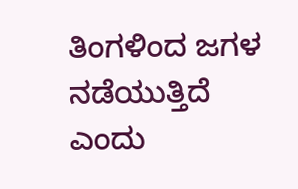ತಿಂಗಳಿಂದ ಜಗಳ ನಡೆಯುತ್ತಿದೆ ಎಂದು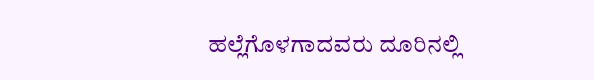ಹಲ್ಲೆಗೊಳಗಾದವರು ದೂರಿನಲ್ಲಿ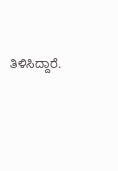ತಿಳಿಸಿದ್ದಾರೆ.